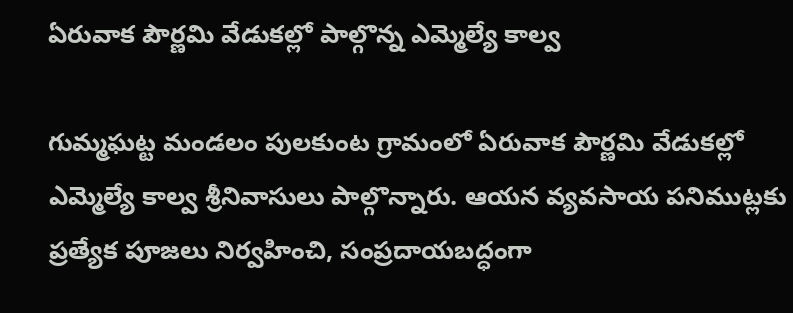ఏరువాక పౌర్ణమి వేడుకల్లో పాల్గొన్న ఎమ్మెల్యే కాల్వ

గుమ్మఘట్ట మండలం పులకుంట గ్రామంలో ఏరువాక పౌర్ణమి వేడుకల్లో ఎమ్మెల్యే కాల్వ శ్రీనివాసులు పాల్గొన్నారు. ఆయన వ్యవసాయ పనిముట్లకు ప్రత్యేక పూజలు నిర్వహించి, సంప్రదాయబద్ధంగా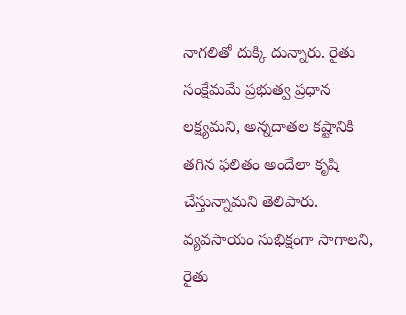నాగలితో దుక్కి దున్నారు. రైతు సంక్షేమమే ప్రభుత్వ ప్రధాన లక్ష్యమని, అన్నదాతల కష్టానికి తగిన ఫలితం అందేలా కృషి చేస్తున్నామని తెలిపారు. వ్యవసాయం సుభిక్షంగా సాగాలని, రైతు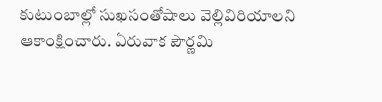కుటుంబాల్లో సుఖసంతోషాలు వెల్లివిరియాలని ఆకాంక్షించారు. ఏరువాక పౌర్ణమి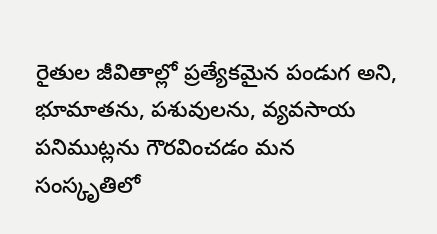రైతుల జీవితాల్లో ప్రత్యేకమైన పండుగ అని, భూమాతను, పశువులను, వ్యవసాయ పనిముట్లను గౌరవించడం మన సంస్కృతిలో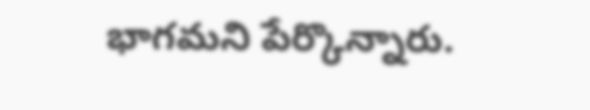భాగమని పేర్కొన్నారు.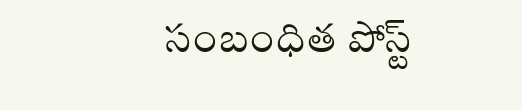సంబంధిత పోస్ట్